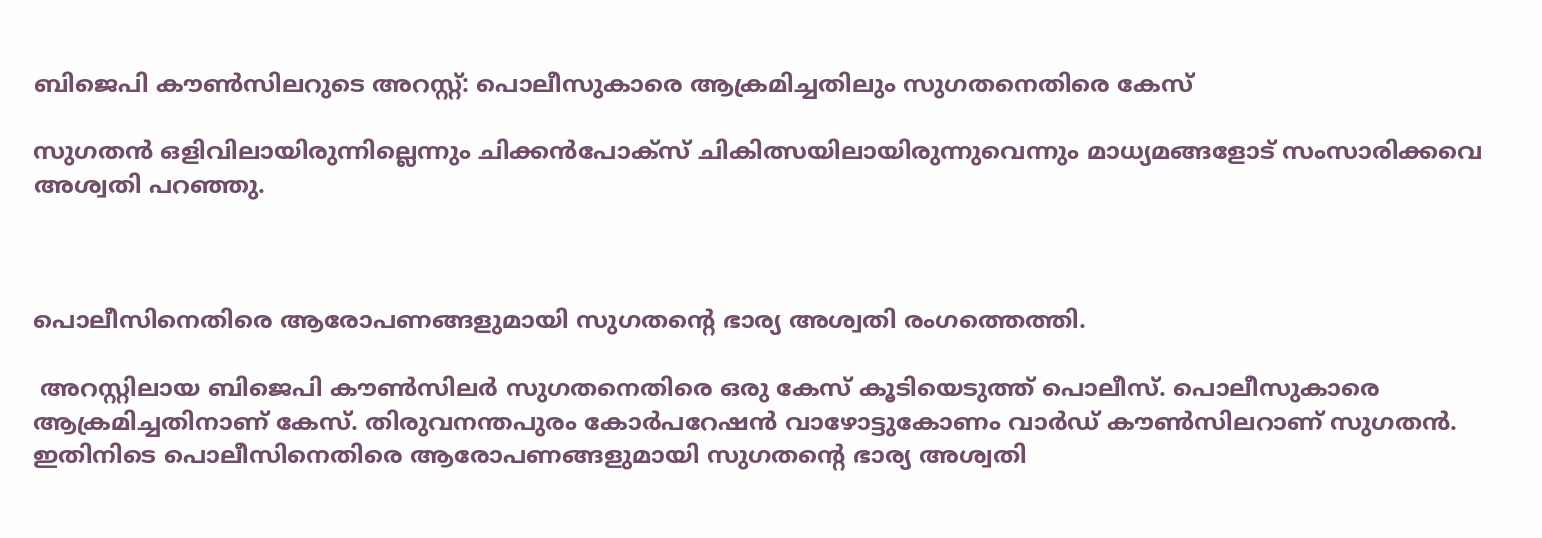ബിജെപി കൗണ്‍സിലറുടെ അറസ്റ്റ്: പൊലീസുകാരെ ആക്രമിച്ചതിലും സുഗതനെതിരെ കേസ്

സുഗതന്‍ ഒളിവിലായിരുന്നില്ലെന്നും ചിക്കന്‍പോക്സ് ചികിത്സയിലായിരുന്നുവെന്നും മാധ്യമങ്ങളോട് സംസാരിക്കവെ അശ്വതി പറഞ്ഞു.



പൊലീസിനെതിരെ ആരോപണങ്ങളുമായി സുഗതന്റെ ഭാര്യ അശ്വതി രംഗത്തെത്തി.

 അറസ്റ്റിലായ ബിജെപി കൗണ്‍സിലര്‍ സുഗതനെതിരെ ഒരു കേസ് കൂടിയെടുത്ത് പൊലീസ്. പൊലീസുകാരെ ആക്രമിച്ചതിനാണ് കേസ്. തിരുവനന്തപുരം കോര്‍പറേഷന്‍ വാഴോട്ടുകോണം വാര്‍ഡ് കൗണ്‍സിലറാണ് സുഗതന്‍. ഇതിനിടെ പൊലീസിനെതിരെ ആരോപണങ്ങളുമായി സുഗതന്റെ ഭാര്യ അശ്വതി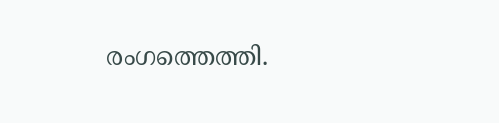രംഗത്തെത്തി.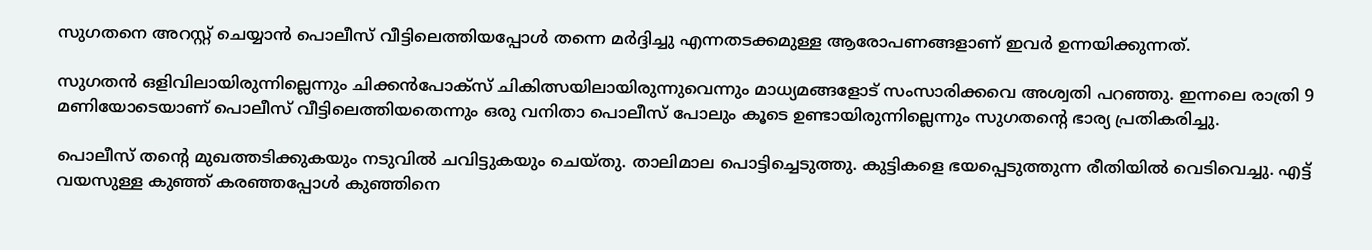സുഗതനെ അറസ്റ്റ് ചെയ്യാന്‍ പൊലീസ് വീട്ടിലെത്തിയപ്പോള്‍ തന്നെ മര്‍ദ്ദിച്ചു എന്നതടക്കമുള്ള ആരോപണങ്ങളാണ് ഇവര്‍ ഉന്നയിക്കുന്നത്.

സുഗതന്‍ ഒളിവിലായിരുന്നില്ലെന്നും ചിക്കന്‍പോക്സ് ചികിത്സയിലായിരുന്നുവെന്നും മാധ്യമങ്ങളോട് സംസാരിക്കവെ അശ്വതി പറഞ്ഞു. ഇന്നലെ രാത്രി 9 മണിയോടെയാണ് പൊലീസ് വീട്ടിലെത്തിയതെന്നും ഒരു വനിതാ പൊലീസ് പോലും കൂടെ ഉണ്ടായിരുന്നില്ലെന്നും സുഗതന്റെ ഭാര്യ പ്രതികരിച്ചു.

പൊലീസ് തന്റെ മുഖത്തടിക്കുകയും നടുവില്‍ ചവിട്ടുകയും ചെയ്തു. താലിമാല പൊട്ടിച്ചെടുത്തു. കുട്ടികളെ ഭയപ്പെടുത്തുന്ന രീതിയില്‍ വെടിവെച്ചു. എട്ട് വയസുള്ള കുഞ്ഞ് കരഞ്ഞപ്പോള്‍ കുഞ്ഞിനെ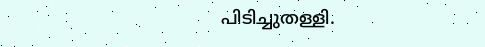പിടിച്ചുതള്ളി.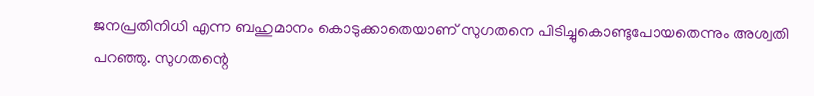ജനപ്രതിനിധി എന്ന ബഹുമാനം കൊടുക്കാതെയാണ് സുഗതനെ പിടിച്ചുകൊണ്ടുപോയതെന്നും അശ്വതി പറഞ്ഞു. സുഗതന്റെ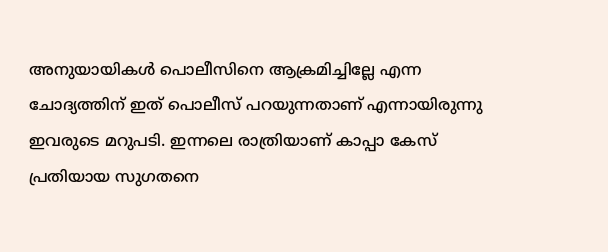അനുയായികള്‍ പൊലീസിനെ ആക്രമിച്ചില്ലേ എന്ന ചോദ്യത്തിന് ഇത് പൊലീസ് പറയുന്നതാണ് എന്നായിരുന്നു ഇവരുടെ മറുപടി. ഇന്നലെ രാത്രിയാണ് കാപ്പാ കേസ് പ്രതിയായ സുഗതനെ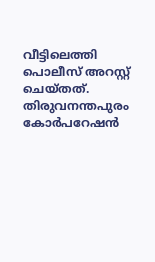വീട്ടിലെത്തി പൊലീസ് അറസ്റ്റ് ചെയ്തത്. തിരുവനന്തപുരം കോര്‍പറേഷന്‍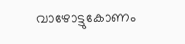വാഴോട്ടുകോണം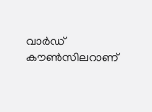വാര്‍ഡ് കൗണ്‍സിലറാണ്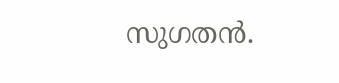സുഗതന്‍.